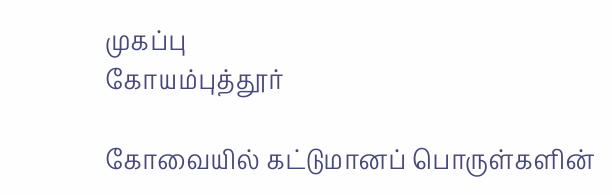முகப்பு
கோயம்புத்தூர்

கோவையில் கட்டுமானப் பொருள்களின்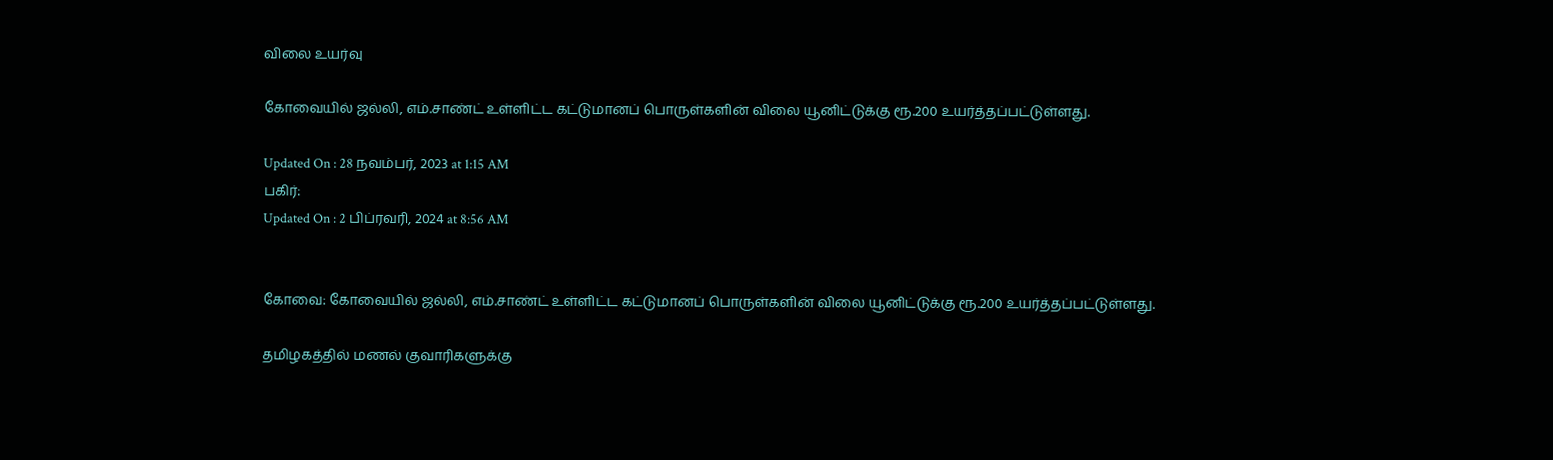விலை உயர்வு

கோவையில் ஜல்லி, எம்.சாண்ட் உள்ளிட்ட கட்டுமானப் பொருள்களின் விலை யூனிட்டுக்கு ரூ.200 உயர்த்தப்பட்டுள்ளது.

Updated On : 28 நவம்பர், 2023 at 1:15 AM
பகிர்:
Updated On : 2 பிப்ரவரி, 2024 at 8:56 AM


கோவை: கோவையில் ஜல்லி, எம்.சாண்ட் உள்ளிட்ட கட்டுமானப் பொருள்களின் விலை யூனிட்டுக்கு ரூ.200 உயர்த்தப்பட்டுள்ளது.

தமிழகத்தில் மணல் குவாரிகளுக்கு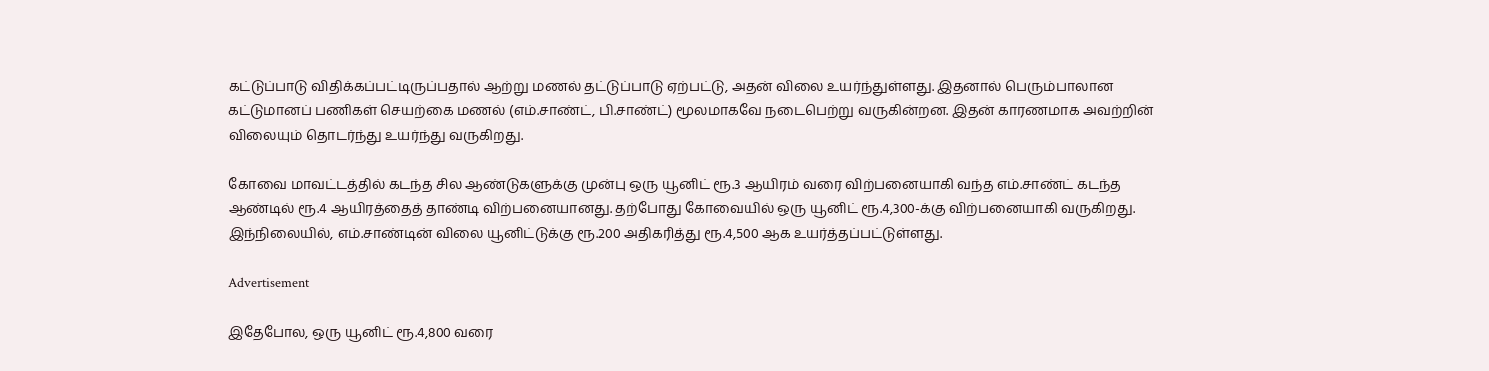கட்டுப்பாடு விதிக்கப்பட்டிருப்பதால் ஆற்று மணல் தட்டுப்பாடு ஏற்பட்டு, அதன் விலை உயர்ந்துள்ளது. இதனால் பெரும்பாலான கட்டுமானப் பணிகள் செயற்கை மணல் (எம்.சாண்ட், பி.சாண்ட்) மூலமாகவே நடைபெற்று வருகின்றன. இதன் காரணமாக அவற்றின் விலையும் தொடர்ந்து உயர்ந்து வருகிறது.

கோவை மாவட்டத்தில் கடந்த சில ஆண்டுகளுக்கு முன்பு ஒரு யூனிட் ரூ.3 ஆயிரம் வரை விற்பனையாகி வந்த எம்.சாண்ட் கடந்த ஆண்டில் ரூ.4 ஆயிரத்தைத் தாண்டி விற்பனையானது. தற்போது கோவையில் ஒரு யூனிட் ரூ.4,300-க்கு விற்பனையாகி வருகிறது. இந்நிலையில், எம்.சாண்டின் விலை யூனிட்டுக்கு ரூ.200 அதிகரித்து ரூ.4,500 ஆக உயர்த்தப்பட்டுள்ளது.

Advertisement

இதேபோல, ஒரு யூனிட் ரூ.4,800 வரை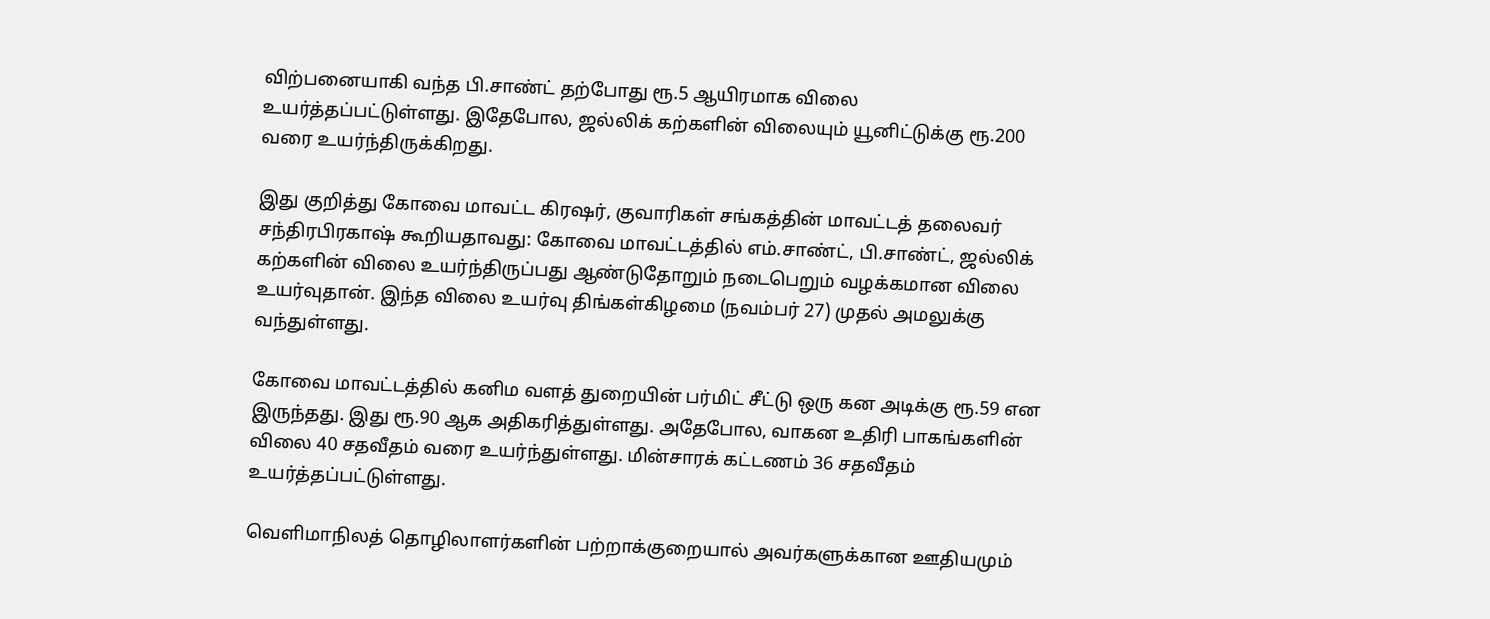விற்பனையாகி வந்த பி.சாண்ட் தற்போது ரூ.5 ஆயிரமாக விலை உயர்த்தப்பட்டுள்ளது. இதேபோல, ஜல்லிக் கற்களின் விலையும் யூனிட்டுக்கு ரூ.200 வரை உயர்ந்திருக்கிறது.

இது குறித்து கோவை மாவட்ட கிரஷர், குவாரிகள் சங்கத்தின் மாவட்டத் தலைவர் சந்திரபிரகாஷ் கூறியதாவது: கோவை மாவட்டத்தில் எம்.சாண்ட், பி.சாண்ட், ஜல்லிக் கற்களின் விலை உயர்ந்திருப்பது ஆண்டுதோறும் நடைபெறும் வழக்கமான விலை உயர்வுதான். இந்த விலை உயர்வு திங்கள்கிழமை (நவம்பர் 27) முதல் அமலுக்கு வந்துள்ளது.

கோவை மாவட்டத்தில் கனிம வளத் துறையின் பர்மிட் சீட்டு ஒரு கன அடிக்கு ரூ.59 என இருந்தது. இது ரூ.90 ஆக அதிகரித்துள்ளது. அதேபோல, வாகன உதிரி பாகங்களின் விலை 40 சதவீதம் வரை உயர்ந்துள்ளது. மின்சாரக் கட்டணம் 36 சதவீதம் உயர்த்தப்பட்டுள்ளது.

வெளிமாநிலத் தொழிலாளர்களின் பற்றாக்குறையால் அவர்களுக்கான ஊதியமும்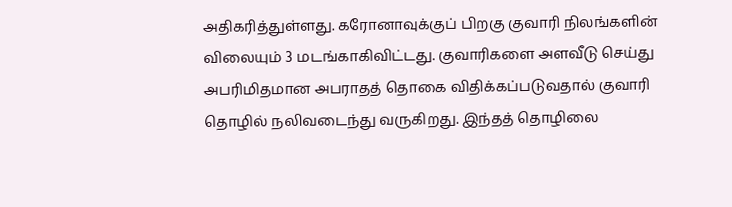அதிகரித்துள்ளது. கரோனாவுக்குப் பிறகு குவாரி நிலங்களின் விலையும் 3 மடங்காகிவிட்டது. குவாரிகளை அளவீடு செய்து அபரிமிதமான அபராதத் தொகை விதிக்கப்படுவதால் குவாரி தொழில் நலிவடைந்து வருகிறது. இந்தத் தொழிலை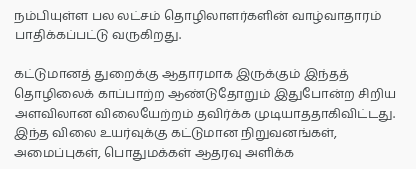நம்பியுள்ள பல லட்சம் தொழிலாளர்களின் வாழ்வாதாரம் பாதிக்கப்பட்டு வருகிறது.

கட்டுமானத் துறைக்கு ஆதாரமாக இருக்கும் இந்தத் தொழிலைக் காப்பாற்ற ஆண்டுதோறும் இதுபோன்ற சிறிய அளவிலான விலையேற்றம் தவிர்க்க முடியாததாகிவிட்டது. இந்த விலை உயர்வுக்கு கட்டுமான நிறுவனங்கள், அமைப்புகள், பொதுமக்கள் ஆதரவு அளிக்க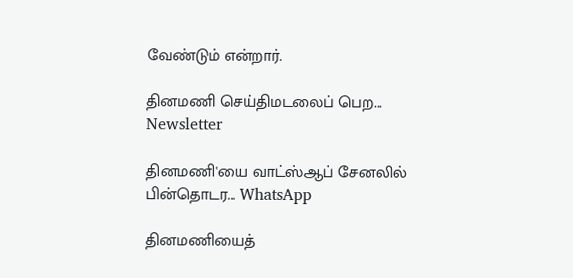வேண்டும் என்றார்.

தினமணி செய்திமடலைப் பெற... Newsletter

தினமணி'யை வாட்ஸ்ஆப் சேனலில் பின்தொடர... WhatsApp

தினமணியைத்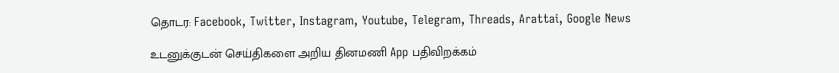தொடர: Facebook, Twitter, Instagram, Youtube, Telegram, Threads, Arattai, Google News

உடனுக்குடன் செய்திகளை அறிய தினமணி App பதிவிறக்கம்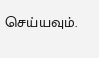செய்யவும்.